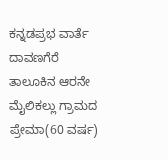ಕನ್ನಡಪ್ರಭ ವಾರ್ತೆ ದಾವಣಗೆರೆ
ತಾಲೂಕಿನ ಆರನೇ ಮೈಲಿಕಲ್ಲು ಗ್ರಾಮದ ಪ್ರೇಮಾ(60 ವರ್ಷ)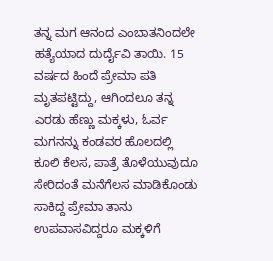ತನ್ನ ಮಗ ಆನಂದ ಎಂಬಾತನಿಂದಲೇ ಹತ್ಯೆಯಾದ ದುರ್ದೈವಿ ತಾಯಿ. 15 ವರ್ಷದ ಹಿಂದೆ ಪ್ರೇಮಾ ಪತಿ ಮೃತಪಟ್ಟಿದ್ದು, ಆಗಿಂದಲೂ ತನ್ನ ಎರಡು ಹೆಣ್ಣು ಮಕ್ಕಳು, ಓರ್ವ ಮಗನನ್ನು ಕಂಡವರ ಹೊಲದಲ್ಲಿ ಕೂಲಿ ಕೆಲಸ, ಪಾತ್ರೆ ತೊಳೆಯುವುದೂ ಸೇರಿದಂತೆ ಮನೆಗೆಲಸ ಮಾಡಿಕೊಂಡು ಸಾಕಿದ್ದ ಪ್ರೇಮಾ ತಾನು ಉಪವಾಸವಿದ್ದರೂ ಮಕ್ಕಳಿಗೆ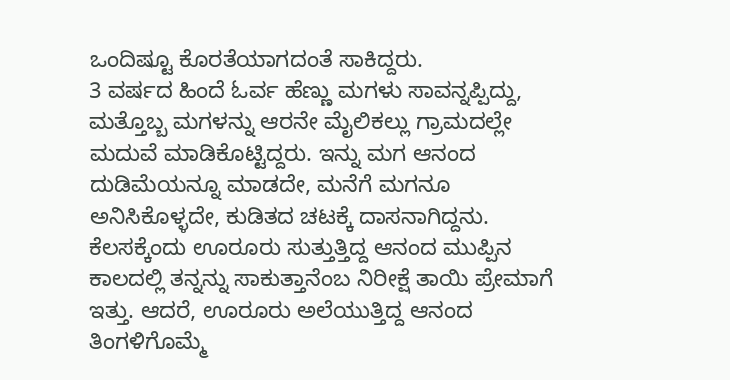ಒಂದಿಷ್ಟೂ ಕೊರತೆಯಾಗದಂತೆ ಸಾಕಿದ್ದರು.
3 ವರ್ಷದ ಹಿಂದೆ ಓರ್ವ ಹೆಣ್ಣು ಮಗಳು ಸಾವನ್ನಪ್ಪಿದ್ದು, ಮತ್ತೊಬ್ಬ ಮಗಳನ್ನು ಆರನೇ ಮೈಲಿಕಲ್ಲು ಗ್ರಾಮದಲ್ಲೇ ಮದುವೆ ಮಾಡಿಕೊಟ್ಟಿದ್ದರು. ಇನ್ನು ಮಗ ಆನಂದ ದುಡಿಮೆಯನ್ನೂ ಮಾಡದೇ, ಮನೆಗೆ ಮಗನೂ ಅನಿಸಿಕೊಳ್ಳದೇ, ಕುಡಿತದ ಚಟಕ್ಕೆ ದಾಸನಾಗಿದ್ದನು. ಕೆಲಸಕ್ಕೆಂದು ಊರೂರು ಸುತ್ತುತ್ತಿದ್ದ ಆನಂದ ಮುಪ್ಪಿನ ಕಾಲದಲ್ಲಿ ತನ್ನನ್ನು ಸಾಕುತ್ತಾನೆಂಬ ನಿರೀಕ್ಷೆ ತಾಯಿ ಪ್ರೇಮಾಗೆ ಇತ್ತು. ಆದರೆ, ಊರೂರು ಅಲೆಯುತ್ತಿದ್ದ ಆನಂದ ತಿಂಗಳಿಗೊಮ್ಮೆ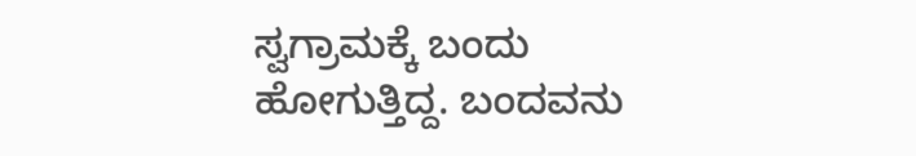ಸ್ವಗ್ರಾಮಕ್ಕೆ ಬಂದು ಹೋಗುತ್ತಿದ್ದ. ಬಂದವನು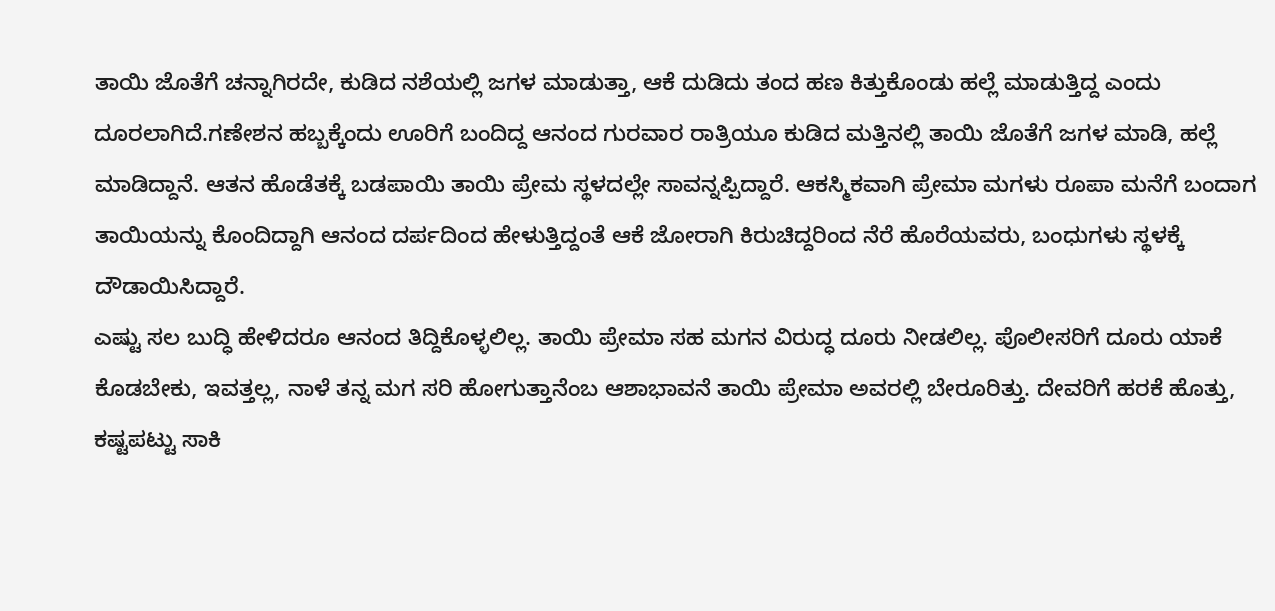ತಾಯಿ ಜೊತೆಗೆ ಚನ್ನಾಗಿರದೇ, ಕುಡಿದ ನಶೆಯಲ್ಲಿ ಜಗಳ ಮಾಡುತ್ತಾ, ಆಕೆ ದುಡಿದು ತಂದ ಹಣ ಕಿತ್ತುಕೊಂಡು ಹಲ್ಲೆ ಮಾಡುತ್ತಿದ್ದ ಎಂದು ದೂರಲಾಗಿದೆ.ಗಣೇಶನ ಹಬ್ಬಕ್ಕೆಂದು ಊರಿಗೆ ಬಂದಿದ್ದ ಆನಂದ ಗುರವಾರ ರಾತ್ರಿಯೂ ಕುಡಿದ ಮತ್ತಿನಲ್ಲಿ ತಾಯಿ ಜೊತೆಗೆ ಜಗಳ ಮಾಡಿ, ಹಲ್ಲೆ ಮಾಡಿದ್ದಾನೆ. ಆತನ ಹೊಡೆತಕ್ಕೆ ಬಡಪಾಯಿ ತಾಯಿ ಪ್ರೇಮ ಸ್ಥಳದಲ್ಲೇ ಸಾವನ್ನಪ್ಪಿದ್ದಾರೆ. ಆಕಸ್ಮಿಕವಾಗಿ ಪ್ರೇಮಾ ಮಗಳು ರೂಪಾ ಮನೆಗೆ ಬಂದಾಗ ತಾಯಿಯನ್ನು ಕೊಂದಿದ್ದಾಗಿ ಆನಂದ ದರ್ಪದಿಂದ ಹೇಳುತ್ತಿದ್ದಂತೆ ಆಕೆ ಜೋರಾಗಿ ಕಿರುಚಿದ್ದರಿಂದ ನೆರೆ ಹೊರೆಯವರು, ಬಂಧುಗಳು ಸ್ಥಳಕ್ಕೆ ದೌಡಾಯಿಸಿದ್ದಾರೆ.
ಎಷ್ಟು ಸಲ ಬುದ್ಧಿ ಹೇಳಿದರೂ ಆನಂದ ತಿದ್ದಿಕೊಳ್ಳಲಿಲ್ಲ. ತಾಯಿ ಪ್ರೇಮಾ ಸಹ ಮಗನ ವಿರುದ್ಧ ದೂರು ನೀಡಲಿಲ್ಲ. ಪೊಲೀಸರಿಗೆ ದೂರು ಯಾಕೆ ಕೊಡಬೇಕು, ಇವತ್ತಲ್ಲ, ನಾಳೆ ತನ್ನ ಮಗ ಸರಿ ಹೋಗುತ್ತಾನೆಂಬ ಆಶಾಭಾವನೆ ತಾಯಿ ಪ್ರೇಮಾ ಅವರಲ್ಲಿ ಬೇರೂರಿತ್ತು. ದೇವರಿಗೆ ಹರಕೆ ಹೊತ್ತು, ಕಷ್ಟಪಟ್ಟು ಸಾಕಿ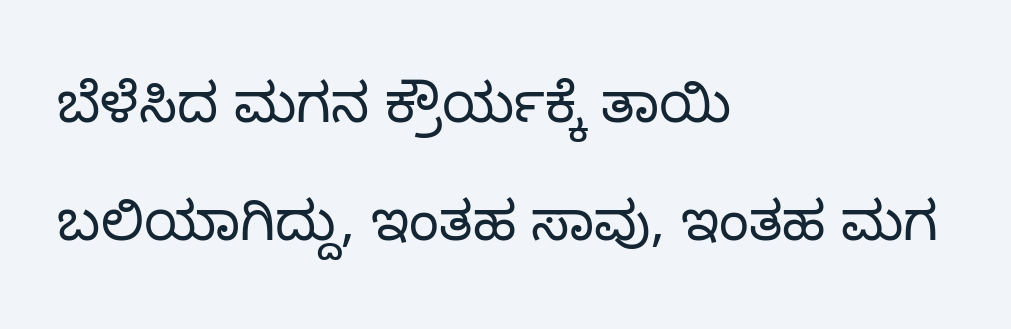ಬೆಳೆಸಿದ ಮಗನ ಕ್ರೌರ್ಯಕ್ಕೆ ತಾಯಿ ಬಲಿಯಾಗಿದ್ದು, ಇಂತಹ ಸಾವು, ಇಂತಹ ಮಗ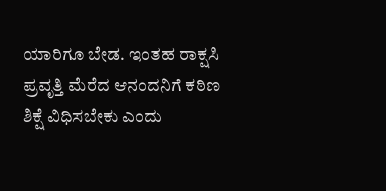ಯಾರಿಗೂ ಬೇಡ. ಇಂತಹ ರಾಕ್ಷಸಿ ಪ್ರವೃತ್ತಿ ಮೆರೆದ ಆನಂದನಿಗೆ ಕಠಿಣ ಶಿಕ್ಷೆ ವಿಧಿಸಬೇಕು ಎಂದು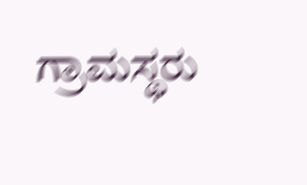ಗ್ರಾಮಸ್ಥರು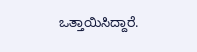ಒತ್ತಾಯಿಸಿದ್ದಾರೆ.